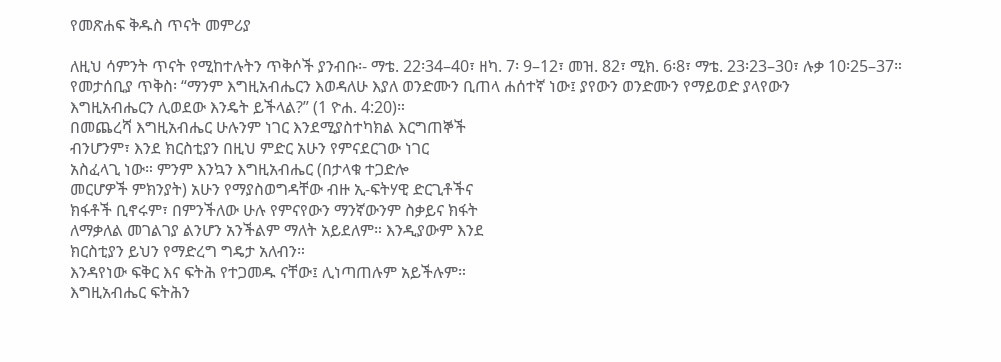የመጽሐፍ ቅዱስ ጥናት መምሪያ

ለዚህ ሳምንት ጥናት የሚከተሉትን ጥቅሶች ያንብቡ፡- ማቴ. 22፡34–40፣ ዘካ. 7፡ 9–12፣ መዝ. 82፣ ሚክ. 6፡8፣ ማቴ. 23፡23–30፣ ሉቃ 10፡25–37።
የመታሰቢያ ጥቅስ፡ “ማንም እግዚአብሔርን እወዳለሁ እያለ ወንድሙን ቢጠላ ሐሰተኛ ነው፤ ያየውን ወንድሙን የማይወድ ያላየውን
እግዚአብሔርን ሊወደው እንዴት ይችላል?” (1 ዮሐ. 4:20)።
በመጨረሻ እግዚአብሔር ሁሉንም ነገር እንደሚያስተካክል እርግጠኞች
ብንሆንም፣ እንደ ክርስቲያን በዚህ ምድር አሁን የምናደርገው ነገር
አስፈላጊ ነው። ምንም እንኳን እግዚአብሔር (በታላቁ ተጋድሎ
መርሆዎች ምክንያት) አሁን የማያስወግዳቸው ብዙ ኢ-ፍትሃዊ ድርጊቶችና
ክፋቶች ቢኖሩም፣ በምንችለው ሁሉ የምናየውን ማንኛውንም ስቃይና ክፋት
ለማቃለል መገልገያ ልንሆን አንችልም ማለት አይደለም። እንዲያውም እንደ
ክርስቲያን ይህን የማድረግ ግዴታ አለብን።
እንዳየነው ፍቅር እና ፍትሕ የተጋመዱ ናቸው፤ ሊነጣጠሉም አይችሉም።
እግዚአብሔር ፍትሕን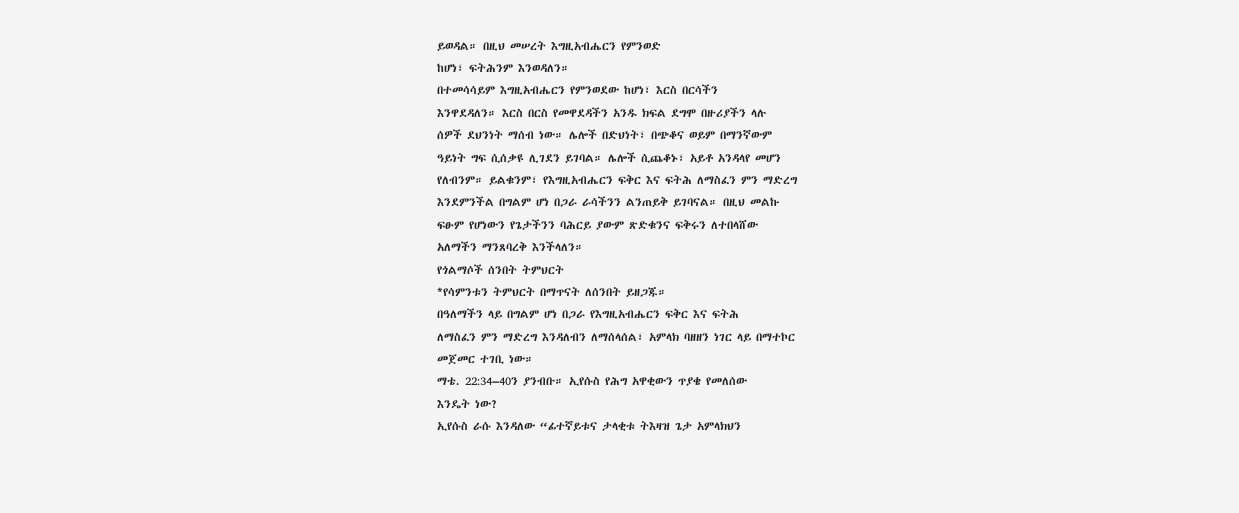ይወዳል። በዚህ መሠረት እግዚአብሔርን የምንወድ
ከሆነ፣ ፍትሕንም እንወዳለን።
በተመሳሳይም እግዚአብሔርን የምንወደው ከሆነ፣ እርስ በርሳችን
እንዋደዳለን። እርስ በርስ የመዋደዳችን አንዱ ክፍል ደግሞ በዙሪያችን ላሉ
ሰዎች ደህንነት ማሰብ ነው። ሌሎች በድህነት፣ በጭቆና ወይም በማንኛውም
ዓይነት ግፍ ሲሰቃዩ ሊገደን ይገባል። ሌሎች ሲጨቆኑ፣ አይቶ አንዳላየ መሆን
የለብንም። ይልቁንም፣ የእግዚአብሔርን ፍቅር እና ፍትሕ ለማስፈን ምን ማድረግ
እንደምንችል በግልም ሆነ በጋራ ራሳችንን ልንጠይቅ ይገባናል። በዚህ መልኩ
ፍፁም የሆነውን የጌታችንን ባሕርይ ያውም ጽድቁንና ፍቅሩን ለተበላሸው
አለማችን ማንጸባረቅ እንችላለን።
የጎልማሶች ሰንበት ትምህርት
*የሳምንቱን ትምህርት በማጥናት ለሰንበት ይዘጋጁ።
በዓለማችን ላይ በግልም ሆነ በጋራ የእግዚአብሔርን ፍቅር እና ፍትሕ
ለማስፈን ምን ማድረግ እንዳለብን ለማሰላሰል፣ አምላክ ባዘዘን ነገር ላይ በማተኮር
መጀመር ተገቢ ነው።
ማቴ. 22:34–40ን ያንብቡ። ኢየሱስ የሕግ አዋቂውን ጥያቄ የመለሰው
እንዴት ነው?
ኢየሱስ ራሱ እንዳለው “ፊተኛይቱና ታላቂቱ ትእዛዝ ጌታ አምላክህን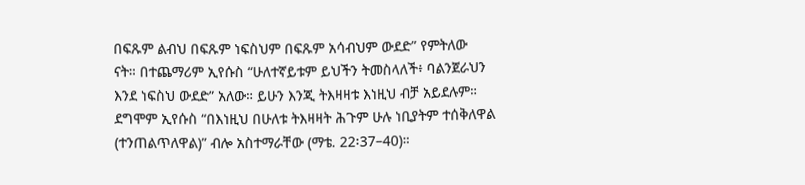በፍጹም ልብህ በፍጹም ነፍስህም በፍጹም አሳብህም ውደድ” የምትለው
ናት። በተጨማሪም ኢየሱስ “ሁለተኛይቱም ይህችን ትመስላለች፥ ባልንጀራህን
እንደ ነፍስህ ውደድ” አለው። ይሁን እንጂ ትእዛዛቱ እነዚህ ብቻ አይደሉም።
ደግሞም ኢየሱስ “በእነዚህ በሁለቱ ትእዛዛት ሕጉም ሁሉ ነቢያትም ተሰቅለዋል
(ተንጠልጥለዋል)” ብሎ አስተማራቸው (ማቴ. 22፡37–40)።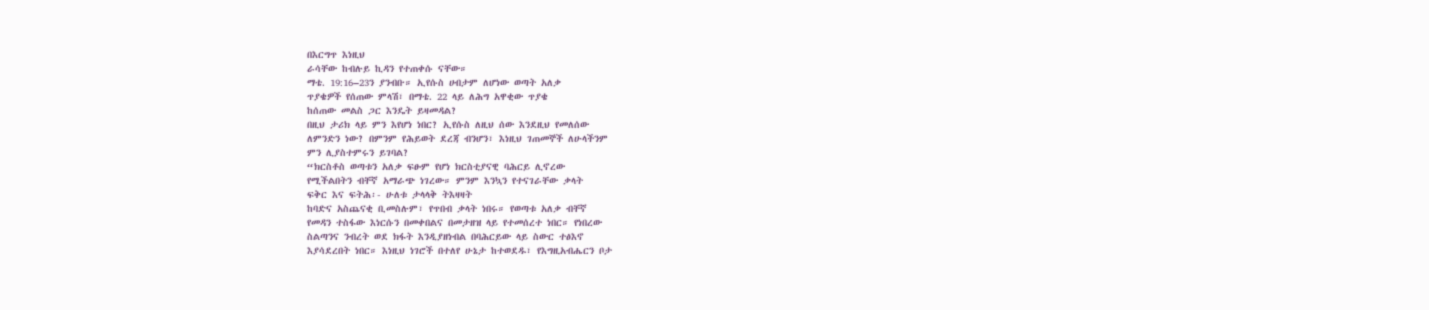በእርግጥ እነዚህ
ራሳቸው ከብሉይ ኪዳን የተጠቀሱ ናቸው።
ማቴ. 19:16–23ን ያንብቡ። ኢየሱስ ሀብታም ለሆነው ወጣት አለቃ
ጥያቄዎች የሰጠው ምላሽ፣ በማቴ. 22 ላይ ለሕግ አዋቂው ጥያቄ
ከሰጠው መልስ ጋር እንዴት ይዛመዳል?
በዚህ ታሪክ ላይ ምን እየሆነ ነበር? ኢየሱስ ለዚህ ሰው እንደዚህ የመለሰው
ለምንድን ነው? በምንም የሕይወት ደረጃ ብንሆን፣ እነዚህ ገጠመኞች ለሁላችንም
ምን ሊያስተምሩን ይገባል?
“ክርስቶስ ወጣቱን አለቃ ፍፁም የሆነ ክርስቲያናዊ ባሕርይ ሊኖረው
የሚችልበትን ብቸኛ አማራጭ ነገረው። ምንም እንኳን የተናገራቸው ቃላት
ፍቅር እና ፍትሕ፡- ሁለቱ ታላላቅ ትእዛዛት
ከባድና አስጨናቂ ቢመስሉም፣ የጥበብ ቃላት ነበሩ። የወጣቱ አለቃ ብቸኛ
የመዳን ተስፋው እነርሱን በመቀበልና በመታዘዝ ላይ የተመሰረተ ነበር። የነበረው
ስልጣንና ንብረት ወደ ክፋት እንዲያዘነብል በባሕርይው ላይ ስውር ተፅእኖ
እያሳደረበት ነበር። እነዚህ ነገሮች በተለየ ሁኔታ ከተወደዱ፣ የእግዚአብሔርን ቦታ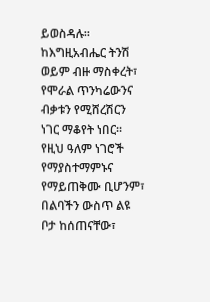ይወስዳሉ። ከእግዚአብሔር ትንሽ ወይም ብዙ ማስቀረት፣ የሞራል ጥንካሬውንና
ብቃቱን የሚሸረሽርን ነገር ማቆየት ነበር። የዚህ ዓለም ነገሮች የማያስተማምኑና
የማይጠቅሙ ቢሆንም፣ በልባችን ውስጥ ልዩ ቦታ ከሰጠናቸው፣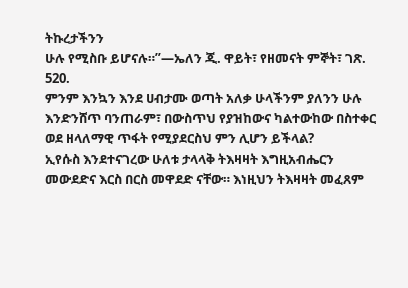ትኩረታችንን
ሁሉ የሚስቡ ይሆናሉ።”—ኤለን ጂ. ዋይት፣ የዘመናት ምኞት፣ ገጽ. 520.
ምንም እንኳን እንደ ሀብታሙ ወጣት አለቃ ሁላችንም ያለንን ሁሉ
እንድንሸጥ ባንጠራም፣ በውስጥህ የያዝከውና ካልተውከው በስተቀር
ወደ ዘላለማዊ ጥፋት የሚያደርስህ ምን ሊሆን ይችላል?
ኢየሱስ እንደተናገረው ሁለቱ ታላላቅ ትእዛዛት እግዚአብሔርን
መውደድና እርስ በርስ መዋደድ ናቸው። እነዚህን ትእዛዛት መፈጸም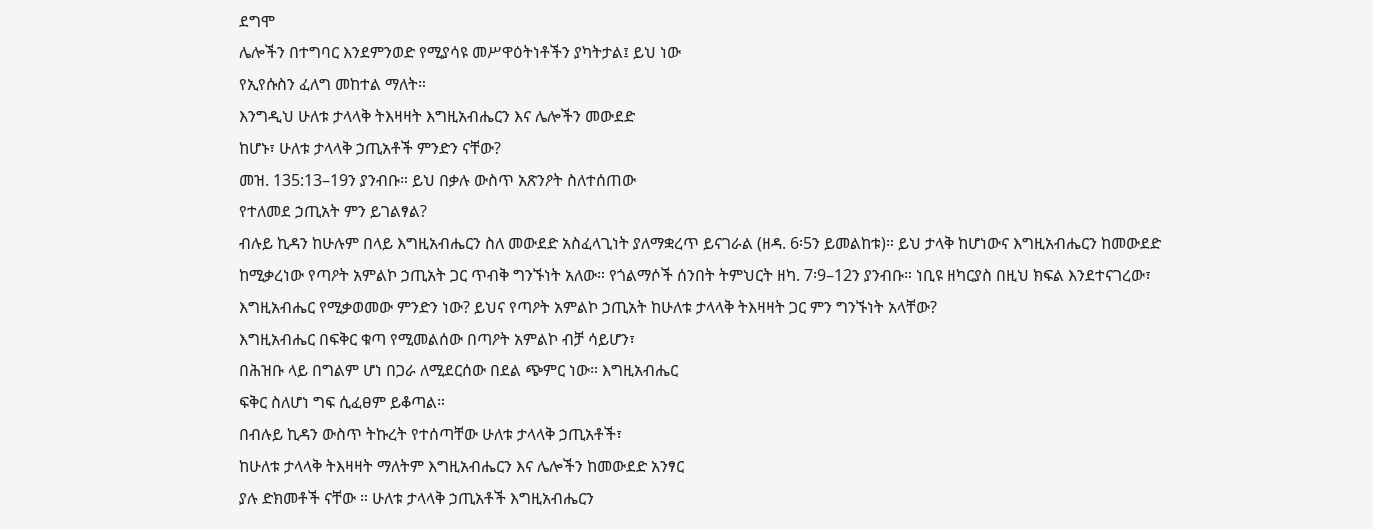ደግሞ
ሌሎችን በተግባር እንደምንወድ የሚያሳዩ መሥዋዕትነቶችን ያካትታል፤ ይህ ነው
የኢየሱስን ፈለግ መከተል ማለት።
እንግዲህ ሁለቱ ታላላቅ ትእዛዛት እግዚአብሔርን እና ሌሎችን መውደድ
ከሆኑ፣ ሁለቱ ታላላቅ ኃጢአቶች ምንድን ናቸው?
መዝ. 135:13–19ን ያንብቡ። ይህ በቃሉ ውስጥ አጽንዖት ስለተሰጠው
የተለመደ ኃጢአት ምን ይገልፃል?
ብሉይ ኪዳን ከሁሉም በላይ እግዚአብሔርን ስለ መውደድ አስፈላጊነት ያለማቋረጥ ይናገራል (ዘዳ. 6፡5ን ይመልከቱ)። ይህ ታላቅ ከሆነውና እግዚአብሔርን ከመውደድ ከሚቃረነው የጣዖት አምልኮ ኃጢአት ጋር ጥብቅ ግንኙነት አለው። የጎልማሶች ሰንበት ትምህርት ዘካ. 7፡9–12ን ያንብቡ። ነቢዩ ዘካርያስ በዚህ ክፍል እንደተናገረው፣ እግዚአብሔር የሚቃወመው ምንድን ነው? ይህና የጣዖት አምልኮ ኃጢአት ከሁለቱ ታላላቅ ትእዛዛት ጋር ምን ግንኙነት አላቸው?
እግዚአብሔር በፍቅር ቁጣ የሚመልሰው በጣዖት አምልኮ ብቻ ሳይሆን፣
በሕዝቡ ላይ በግልም ሆነ በጋራ ለሚደርሰው በደል ጭምር ነው። እግዚአብሔር
ፍቅር ስለሆነ ግፍ ሲፈፀም ይቆጣል።
በብሉይ ኪዳን ውስጥ ትኩረት የተሰጣቸው ሁለቱ ታላላቅ ኃጢአቶች፣
ከሁለቱ ታላላቅ ትእዛዛት ማለትም እግዚአብሔርን እና ሌሎችን ከመውደድ አንፃር
ያሉ ድክመቶች ናቸው ። ሁለቱ ታላላቅ ኃጢአቶች እግዚአብሔርን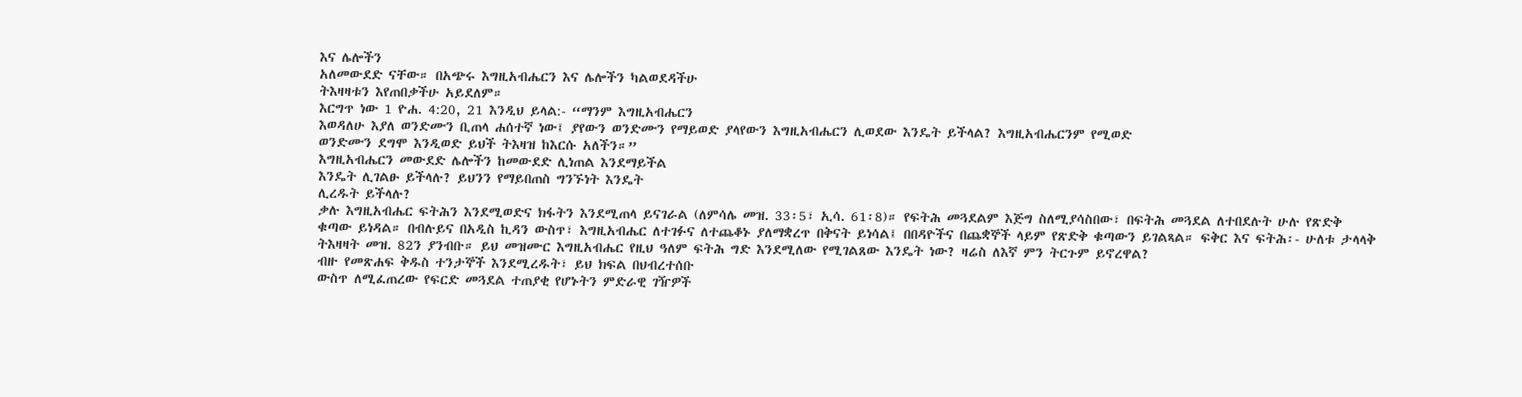እና ሌሎችን
አለመውደድ ናቸው። በአጭሩ እግዚአብሔርን እና ሌሎችን ካልወደዳችሁ
ትእዛዛቱን እየጠበቃችሁ አይደለም።
እርግጥ ነው 1 ዮሐ. 4:20, 21 እንዲህ ይላል:- “ማንም እግዚአብሔርን
እወዳለሁ እያለ ወንድሙን ቢጠላ ሐሰተኛ ነው፤ ያየውን ወንድሙን የማይወድ ያላየውን እግዚአብሔርን ሊወደው እንዴት ይችላል? እግዚአብሔርንም የሚወድ
ወንድሙን ደግሞ እንዲወድ ይህች ትእዛዝ ከእርሱ አለችን።”
እግዚአብሔርን መውደድ ሌሎችን ከመውደድ ሊነጠል እንደማይችል
እንዴት ሊገልፁ ይችላሉ? ይህንን የማይበጠስ ግንኙነት እንዴት
ሊረዱት ይችላሉ?
ቃሉ እግዚአብሔር ፍትሕን እንደሚወድና ክፋትን እንደሚጠላ ይናገራል (ለምሳሌ መዝ. 33፡5፣ ኢሳ. 61፡8)። የፍትሕ መጓደልም እጅግ ስለሚያሳስበው፣ በፍትሕ መጓደል ለተበደሉት ሁሉ የጽድቅ ቁጣው ይነዳል። በብሉይና በአዲስ ኪዳን ውስጥ፣ እግዚአብሔር ለተገፉና ለተጨቆኑ ያለማቋረጥ በቅናት ይነሳል፤ በበዳዮችና በጨቋኞች ላይም የጽድቅ ቁጣውን ይገልጻል። ፍቅር እና ፍትሕ፡- ሁለቱ ታላላቅ ትእዛዛት መዝ. 82ን ያንብቡ። ይህ መዝሙር እግዚአብሔር የዚህ ዓለም ፍትሕ ግድ እንደሚለው የሚገልጸው እንዴት ነው? ዛሬስ ለእኛ ምን ትርጉም ይኖረዋል?
ብዙ የመጽሐፍ ቅዱስ ተንታኞች እንደሚረዱት፣ ይህ ክፍል በህብረተሰቡ
ውስጥ ለሚፈጠረው የፍርድ መጓደል ተጠያቂ የሆኑትን ምድራዊ ገዥዎች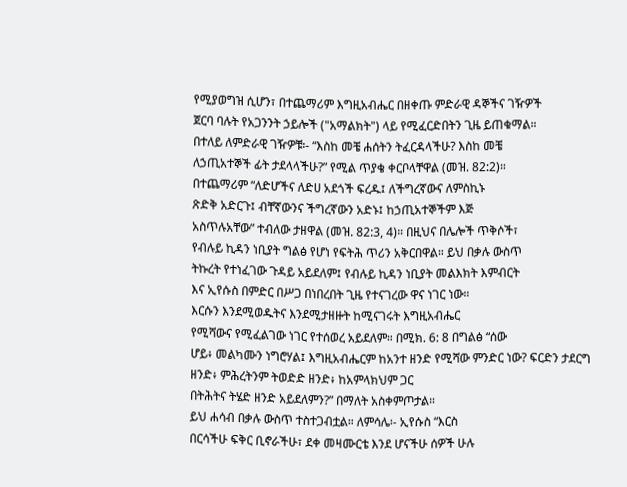የሚያወግዝ ሲሆን፣ በተጨማሪም እግዚአብሔር በዘቀጡ ምድራዊ ዳኞችና ገዥዎች
ጀርባ ባሉት የአጋንንት ኃይሎች ("አማልክት") ላይ የሚፈርድበትን ጊዜ ይጠቁማል።
በተለይ ለምድራዊ ገዥዎቹ፡- “እስከ መቼ ሐሰትን ትፈርዳላችሁ? እስከ መቼ
ለኃጢአተኞች ፊት ታደላላችሁ?” የሚል ጥያቄ ቀርቦላቸዋል (መዝ. 82:2)።
በተጨማሪም “ለድሆችና ለድሀ አደጎች ፍረዱ፤ ለችግረኛውና ለምስኪኑ
ጽድቅ አድርጉ፤ ብቸኛውንና ችግረኛውን አድኑ፤ ከኃጢአተኞችም እጅ
አስጥሉአቸው” ተብለው ታዘዋል (መዝ. 82:3, 4)። በዚህና በሌሎች ጥቅሶች፣
የብሉይ ኪዳን ነቢያት ግልፅ የሆነ የፍትሕ ጥሪን አቅርበዋል። ይህ በቃሉ ውስጥ
ትኩረት የተነፈገው ጉዳይ አይደለም፤ የብሉይ ኪዳን ነቢያት መልእክት እምብርት
እና ኢየሱስ በምድር በሥጋ በነበረበት ጊዜ የተናገረው ዋና ነገር ነው።
እርሱን እንደሚወዱትና እንደሚታዘዙት ከሚናገሩት እግዚአብሔር
የሚሻውና የሚፈልገው ነገር የተሰወረ አይደለም። በሚክ. 6: 8 በግልፅ “ሰው
ሆይ፥ መልካሙን ነግሮሃል፤ እግዚአብሔርም ከአንተ ዘንድ የሚሻው ምንድር ነው? ፍርድን ታደርግ ዘንድ፥ ምሕረትንም ትወድድ ዘንድ፥ ከአምላክህም ጋር
በትሕትና ትሄድ ዘንድ አይደለምን?” በማለት አስቀምጦታል።
ይህ ሐሳብ በቃሉ ውስጥ ተስተጋብቷል። ለምሳሌ፡- ኢየሱስ “እርስ
በርሳችሁ ፍቅር ቢኖራችሁ፣ ደቀ መዛሙርቴ እንደ ሆናችሁ ሰዎች ሁሉ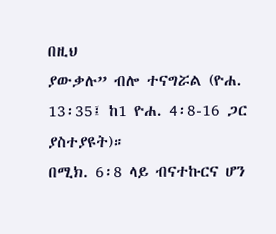በዚህ
ያውቃሉ” ብሎ ተናግሯል (ዮሐ. 13፡35፤ ከ1 ዮሐ. 4፡8-16 ጋር ያስተያዩት)።
በሚክ. 6፡8 ላይ ብናተኩርና ሆን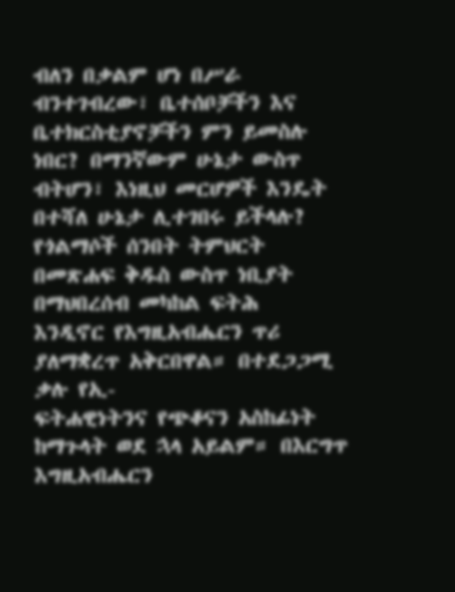ብለን በቃልም ሆነ በሥራ
ብንተገብረው፣ ቤተሰቦቻችን እና ቤተክርስቲያኖቻችን ምን ይመስሉ
ነበር? በማንኛውም ሁኔታ ውስጥ ብትሆን፣ እነዚህ መርሆዎች እንዴት
በተሻለ ሁኔታ ሊተገበሩ ይችላሉ?
የጎልማሶች ሰንበት ትምህርት
በመጽሐፍ ቅዱስ ውስጥ ነቢያት በማህበረሰብ መካከል ፍትሕ
እንዲኖር የእግዚአብሔርን ጥሪ ያለማቋረጥ አቅርበዋል። በተደጋጋሚ ቃሉ የኢ-
ፍትሐዊነትንና የጭቆናን አስከፊነት ከማጉላት ወደ ኋላ አይልም። በእርግጥ
እግዚአብሔርን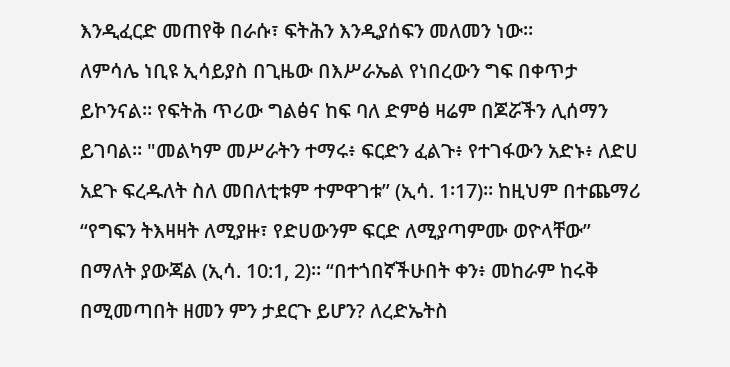እንዲፈርድ መጠየቅ በራሱ፣ ፍትሕን እንዲያሰፍን መለመን ነው።
ለምሳሌ ነቢዩ ኢሳይያስ በጊዜው በእሥራኤል የነበረውን ግፍ በቀጥታ
ይኮንናል። የፍትሕ ጥሪው ግልፅና ከፍ ባለ ድምፅ ዛሬም በጆሯችን ሊሰማን
ይገባል። "መልካም መሥራትን ተማሩ፥ ፍርድን ፈልጉ፥ የተገፋውን አድኑ፥ ለድሀ
አደጉ ፍረዱለት ስለ መበለቲቱም ተምዋገቱ” (ኢሳ. 1፡17)። ከዚህም በተጨማሪ
“የግፍን ትእዛዛት ለሚያዙ፣ የድሀውንም ፍርድ ለሚያጣምሙ ወዮላቸው”
በማለት ያውጃል (ኢሳ. 10:1, 2)። “በተጎበኛችሁበት ቀን፥ መከራም ከሩቅ
በሚመጣበት ዘመን ምን ታደርጉ ይሆን? ለረድኤትስ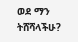ወደ ማን ትሸሻላችሁ?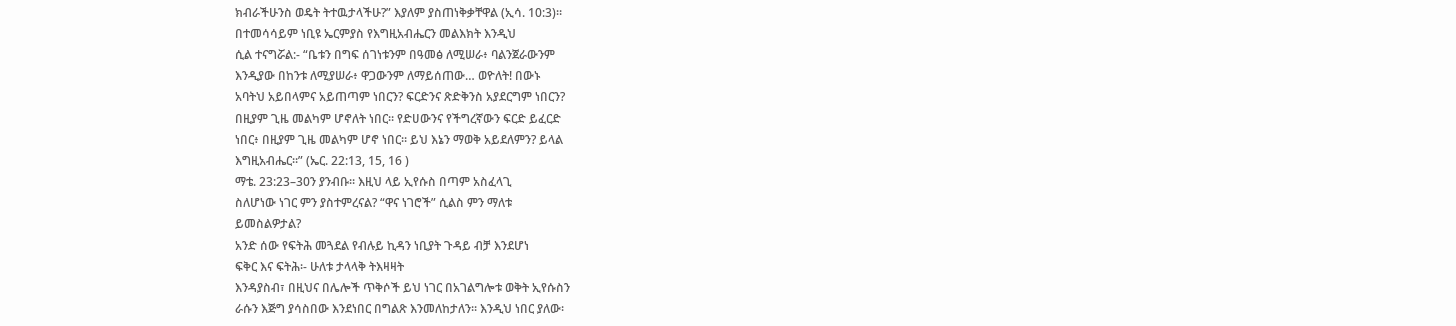ክብራችሁንስ ወዴት ትተዉታላችሁ?” እያለም ያስጠነቅቃቸዋል (ኢሳ. 10:3)።
በተመሳሳይም ነቢዩ ኤርምያስ የእግዚአብሔርን መልእክት እንዲህ
ሲል ተናግሯል:- “ቤቱን በግፍ ሰገነቱንም በዓመፅ ለሚሠራ፥ ባልንጀራውንም
እንዲያው በከንቱ ለሚያሠራ፥ ዋጋውንም ለማይሰጠው… ወዮለት! በውኑ
አባትህ አይበላምና አይጠጣም ነበርን? ፍርድንና ጽድቅንስ አያደርግም ነበርን?
በዚያም ጊዜ መልካም ሆኖለት ነበር። የድሀውንና የችግረኛውን ፍርድ ይፈርድ
ነበር፥ በዚያም ጊዜ መልካም ሆኖ ነበር። ይህ እኔን ማወቅ አይደለምን? ይላል
እግዚአብሔር።” (ኤር. 22:13, 15, 16 )
ማቴ. 23:23–30ን ያንብቡ። እዚህ ላይ ኢየሱስ በጣም አስፈላጊ
ስለሆነው ነገር ምን ያስተምረናል? “ዋና ነገሮች” ሲልስ ምን ማለቱ
ይመስልዎታል?
አንድ ሰው የፍትሕ መጓደል የብሉይ ኪዳን ነቢያት ጉዳይ ብቻ እንደሆነ
ፍቅር እና ፍትሕ፡- ሁለቱ ታላላቅ ትእዛዛት
እንዳያስብ፣ በዚህና በሌሎች ጥቅሶች ይህ ነገር በአገልግሎቱ ወቅት ኢየሱስን
ራሱን እጅግ ያሳስበው እንደነበር በግልጽ እንመለከታለን። እንዲህ ነበር ያለው፡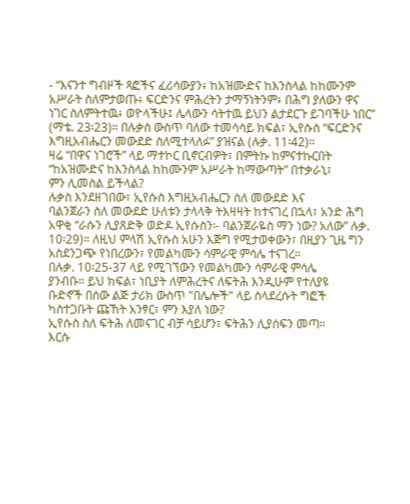- “እናንተ ግብዞች ጻፎችና ፈሪሳውያን፥ ከአዝሙድና ከእንስላል ከከሙንም
አሥራት ስለምታወጡ፥ ፍርድንና ምሕረትን ታማኝነትንም፥ በሕግ ያለውን ዋና
ነገር ስለምትተዉ፥ ወዮላችሁ፤ ሌላውን ሳትተዉ ይህን ልታደርጉ ይገባችሁ ነበር”
(ማቴ. 23፡23)። በሉቃስ ውስጥ ባለው ተመሳሳይ ክፍል፣ ኢየሱስ “ፍርድንና
እግዚአብሔርን መውደድ ስለሚተላለፉ” ያዝናል (ሉቃ. 11፡42)።
ዛሬ “በዋና ነገሮች” ላይ ማተኮር ቢኖርብዎት፣ በምትኩ ከምናተኩርበት
“ከአዝሙድና ከእንስላል ከከሙንም አሥራት ከማውጣት” በተቃራኒ፣
ምን ሊመስል ይችላል?
ሉቃስ እንደዘገበው፣ ኢየሱስ እግዚአብሔርን ስለ መውደድ እና
ባልንጀራን ስለ መውደድ ሁለቱን ታላላቅ ትእዛዛት ከተናገረ በኋላ፣ አንድ ሕግ
አዋቂ “ራሱን ሊያጸድቅ ወድዶ ኢየሱስን፡- ባልንጀራዬስ ማን ነው? አለው” ሉቃ.
10፡29)። ለዚህ ምላሽ ኢየሱስ አሁን እጅግ የሚታወቀውን፣ በዚያን ጊዜ ግን
አስደንጋጭ የነበረውን፣ የመልካሙን ሳምራዊ ምሳሌ ተናገረ።
በሉቃ. 10፡25-37 ላይ የሚገኘውን የመልካሙን ሳምራዊ ምሳሌ
ያንብቡ። ይህ ክፍል፣ ነቢያት ለምሕረትና ለፍትሕ እንዲሁም የተለያዩ
ቡድኖች በሰው ልጅ ታሪክ ውስጥ "በሌሎች" ላይ ስላደረሱት ግፎች
ካስተጋቡት ጩኸት አንፃር፣ ምን እያለ ነው?
ኢየሱስ ስለ ፍትሕ ለመናገር ብቻ ሳይሆን፣ ፍትሕን ሊያሰፍን መጣ።
እርሱ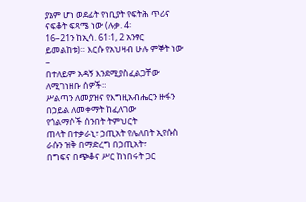ያኔም ሆነ ወደፊት የነቢያት የፍትሕ ጥሪና ናፍቆት ፍጻሜ ነው (ሉቃ. 4፡
16–21ን ከኢሳ. 61፡1, 2 አንፃር ይመልከቱ)። እርሱ የአህዛብ ሁሉ ምኞት ነው –
በተለይም አዳኝ እንደሚያስፈልጋቸው ለሚገነዘቡ ሰዎች።
ሥልጣን ለመያዝና የእግዚአብሔርን ዙፋን በኃይል ለመቀማት ከፈለገው
የጎልማሶች ሰንበት ትምህርት
ጠላት በተቃራኒ፣ ኃጢአት የሌለበት ኢየሱስ ራሱን ዝቅ በማድረግ በኃጢአት፣
በግፍና በጭቆና ሥር ከነበሩት ጋር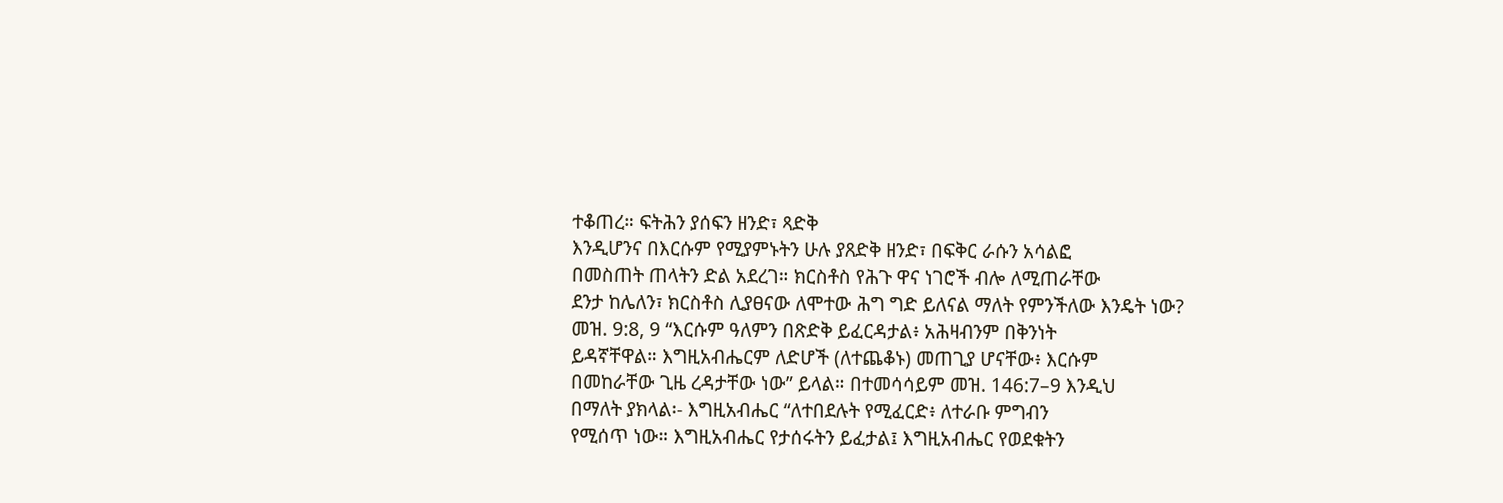ተቆጠረ። ፍትሕን ያሰፍን ዘንድ፣ ጻድቅ
እንዲሆንና በእርሱም የሚያምኑትን ሁሉ ያጸድቅ ዘንድ፣ በፍቅር ራሱን አሳልፎ
በመስጠት ጠላትን ድል አደረገ። ክርስቶስ የሕጉ ዋና ነገሮች ብሎ ለሚጠራቸው
ደንታ ከሌለን፣ ክርስቶስ ሊያፀናው ለሞተው ሕግ ግድ ይለናል ማለት የምንችለው እንዴት ነው?
መዝ. 9:8, 9 “እርሱም ዓለምን በጽድቅ ይፈርዳታል፥ አሕዛብንም በቅንነት
ይዳኛቸዋል። እግዚአብሔርም ለድሆች (ለተጨቆኑ) መጠጊያ ሆናቸው፥ እርሱም
በመከራቸው ጊዜ ረዳታቸው ነው” ይላል። በተመሳሳይም መዝ. 146:7–9 እንዲህ
በማለት ያክላል፡- እግዚአብሔር “ለተበደሉት የሚፈርድ፥ ለተራቡ ምግብን
የሚሰጥ ነው። እግዚአብሔር የታሰሩትን ይፈታል፤ እግዚአብሔር የወደቁትን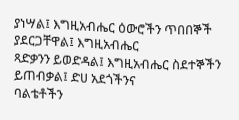ያነሣል፤ እግዚአብሔር ዕውሮችን ጥበበኞች ያደርጋቸዋል፤ እግዚአብሔር
ጻድቃንን ይወድዳል፤ እግዚአብሔር ስደተኞችን ይጠብቃል፤ ድሀ አደጎችንና
ባልቴቶችን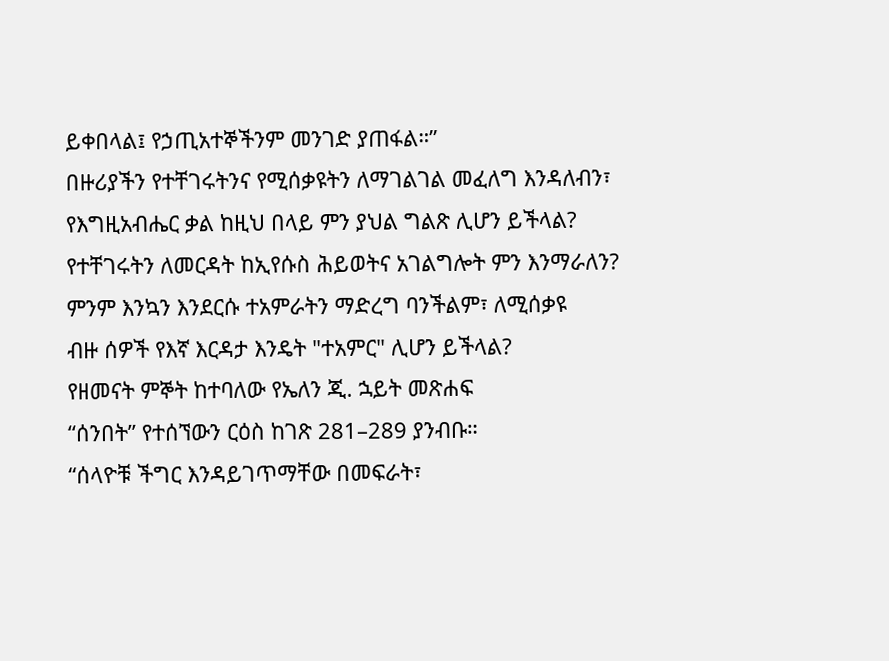ይቀበላል፤ የኃጢአተኞችንም መንገድ ያጠፋል።”
በዙሪያችን የተቸገሩትንና የሚሰቃዩትን ለማገልገል መፈለግ እንዳለብን፣
የእግዚአብሔር ቃል ከዚህ በላይ ምን ያህል ግልጽ ሊሆን ይችላል?
የተቸገሩትን ለመርዳት ከኢየሱስ ሕይወትና አገልግሎት ምን እንማራለን?
ምንም እንኳን እንደርሱ ተአምራትን ማድረግ ባንችልም፣ ለሚሰቃዩ
ብዙ ሰዎች የእኛ እርዳታ እንዴት "ተአምር" ሊሆን ይችላል?
የዘመናት ምኞት ከተባለው የኤለን ጂ. ኋይት መጽሐፍ
“ሰንበት” የተሰኘውን ርዕስ ከገጽ 281–289 ያንብቡ።
“ሰላዮቹ ችግር እንዳይገጥማቸው በመፍራት፣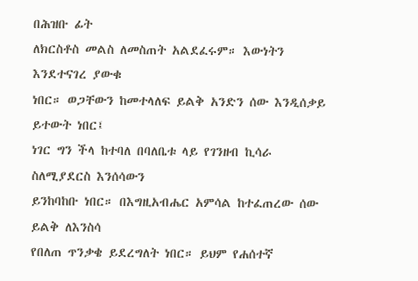በሕዝቡ ፊት
ለክርስቶስ መልስ ለመስጠት አልደፈሩም። እውነትን እንደተናገረ ያውቁ
ነበር። ወጋቸውን ከመተላለፍ ይልቅ አንድን ሰው እንዲሰቃይ ይተውት ነበር፤
ነገር ግን ችላ ከተባለ በባለቤቱ ላይ የገንዘብ ኪሳራ ስለሚያደርስ እንሰሳውን
ይንከባከቡ ነበር። በእግዚአብሔር አምሳል ከተፈጠረው ሰው ይልቅ ለእንስሳ
የበለጠ ጥንቃቄ ይደረግለት ነበር። ይህም የሐሰተኛ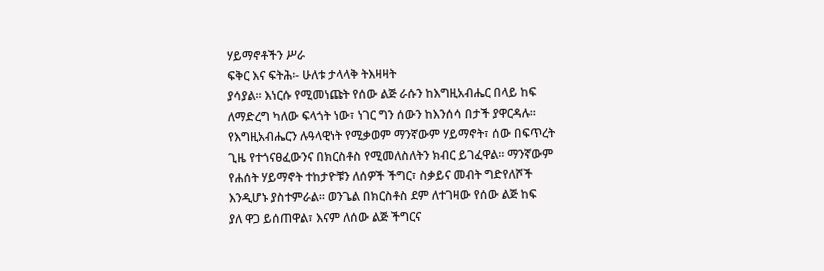ሃይማኖቶችን ሥራ
ፍቅር እና ፍትሕ፡- ሁለቱ ታላላቅ ትእዛዛት
ያሳያል። እነርሱ የሚመነጩት የሰው ልጅ ራሱን ከእግዚአብሔር በላይ ከፍ
ለማድረግ ካለው ፍላጎት ነው፣ ነገር ግን ሰውን ከእንሰሳ በታች ያዋርዳሉ።
የእግዚአብሔርን ሉዓላዊነት የሚቃወም ማንኛውም ሃይማኖት፣ ሰው በፍጥረት
ጊዜ የተጎናፀፈውንና በክርስቶስ የሚመለስለትን ክብር ይገፈዋል። ማንኛውም
የሐሰት ሃይማኖት ተከታዮቹን ለሰዎች ችግር፣ ስቃይና መብት ግድየለሾች
እንዲሆኑ ያስተምራል። ወንጌል በክርስቶስ ደም ለተገዛው የሰው ልጅ ከፍ
ያለ ዋጋ ይሰጠዋል፣ እናም ለሰው ልጅ ችግርና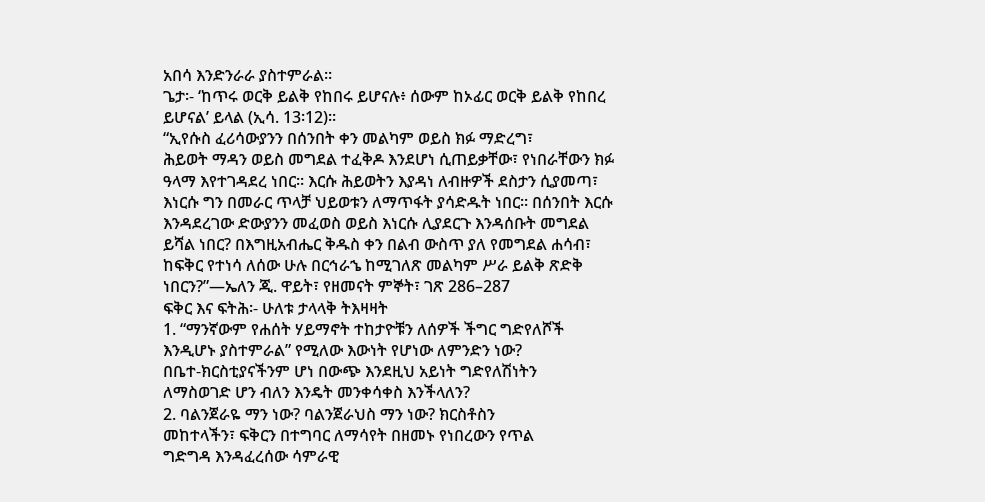አበሳ እንድንራራ ያስተምራል።
ጌታ፡- ‘ከጥሩ ወርቅ ይልቅ የከበሩ ይሆናሉ፥ ሰውም ከኦፊር ወርቅ ይልቅ የከበረ
ይሆናል’ ይላል (ኢሳ. 13፡12)።
“ኢየሱስ ፈሪሳውያንን በሰንበት ቀን መልካም ወይስ ክፉ ማድረግ፣
ሕይወት ማዳን ወይስ መግደል ተፈቅዶ እንደሆነ ሲጠይቃቸው፣ የነበራቸውን ክፉ
ዓላማ እየተገዳደረ ነበር። እርሱ ሕይወትን እያዳነ ለብዙዎች ደስታን ሲያመጣ፣
እነርሱ ግን በመራር ጥላቻ ህይወቱን ለማጥፋት ያሳድዱት ነበር። በሰንበት እርሱ
እንዳደረገው ድውያንን መፈወስ ወይስ እነርሱ ሊያደርጉ እንዳሰቡት መግደል
ይሻል ነበር? በእግዚአብሔር ቅዱስ ቀን በልብ ውስጥ ያለ የመግደል ሐሳብ፣
ከፍቅር የተነሳ ለሰው ሁሉ በርኅራኄ ከሚገለጽ መልካም ሥራ ይልቅ ጽድቅ
ነበርን?”—ኤለን ጂ. ዋይት፣ የዘመናት ምኞት፣ ገጽ 286–287
ፍቅር እና ፍትሕ፡- ሁለቱ ታላላቅ ትእዛዛት
1. “ማንኛውም የሐሰት ሃይማኖት ተከታዮቹን ለሰዎች ችግር ግድየለሾች
እንዲሆኑ ያስተምራል” የሚለው እውነት የሆነው ለምንድን ነው?
በቤተ-ክርስቲያናችንም ሆነ በውጭ እንደዚህ አይነት ግድየለሽነትን
ለማስወገድ ሆን ብለን እንዴት መንቀሳቀስ እንችላለን?
2. ባልንጀራዬ ማን ነው? ባልንጀራህስ ማን ነው? ክርስቶስን
መከተላችን፣ ፍቅርን በተግባር ለማሳየት በዘመኑ የነበረውን የጥል
ግድግዳ እንዳፈረሰው ሳምራዊ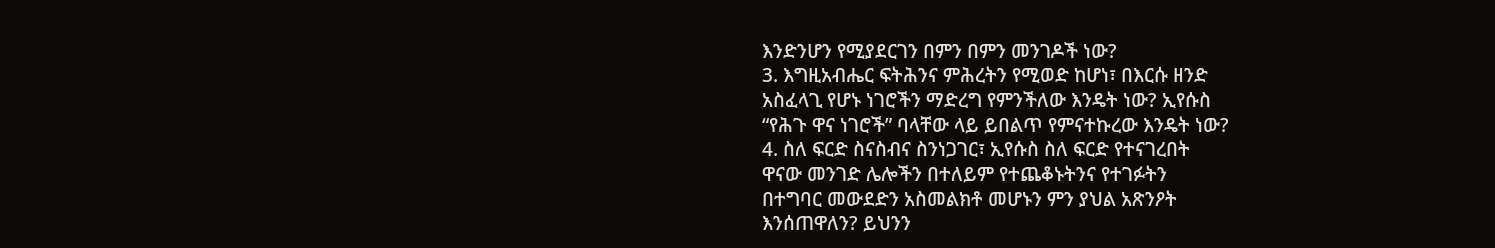እንድንሆን የሚያደርገን በምን በምን መንገዶች ነው?
3. እግዚአብሔር ፍትሕንና ምሕረትን የሚወድ ከሆነ፣ በእርሱ ዘንድ
አስፈላጊ የሆኑ ነገሮችን ማድረግ የምንችለው እንዴት ነው? ኢየሱስ
“የሕጉ ዋና ነገሮች” ባላቸው ላይ ይበልጥ የምናተኩረው እንዴት ነው?
4. ስለ ፍርድ ስናስብና ስንነጋገር፣ ኢየሱስ ስለ ፍርድ የተናገረበት
ዋናው መንገድ ሌሎችን በተለይም የተጨቆኑትንና የተገፉትን
በተግባር መውደድን አስመልክቶ መሆኑን ምን ያህል አጽንዖት
እንሰጠዋለን? ይህንን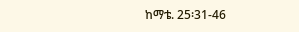ከማቴ. 25፡31-46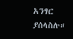አንፃር ያሰላስሉ።